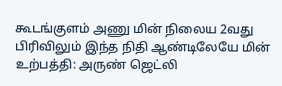கூடங்குளம் அணு மின் நிலைய 2வது பிரிவிலும் இந்த நிதி ஆண்டிலேயே மின் உற்பத்தி: அருண் ஜெட்லி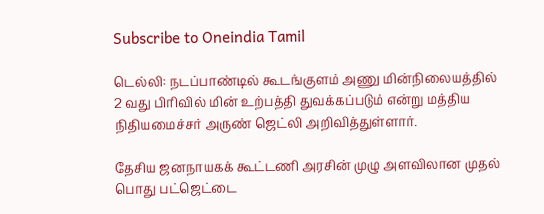Subscribe to Oneindia Tamil

டெல்லி: நடப்பாண்டில் கூடங்குளம் அணு மின்நிலையத்தில் 2 வது பிரிவில் மின் உற்பத்தி துவக்கப்படும் என்று மத்திய நிதியமைச்சர் அருண் ஜெட்லி அறிவித்துள்ளார்.

தேசிய ஜனநாயகக் கூட்டணி அரசின் முழு அளவிலான முதல் பொது பட்ஜெட்டை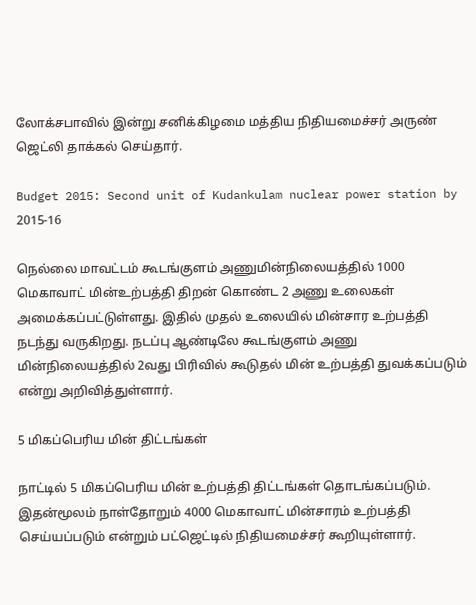லோக்சபாவில் இன்று சனிக்கிழமை மத்திய நிதியமைச்சர் அருண் ஜெட்லி தாக்கல் செய்தார்.

Budget 2015: Second unit of Kudankulam nuclear power station by 2015-16

நெல்லை மாவட்டம் கூடங்குளம் அணுமின்நிலையத்தில் 1000 மெகாவாட் மின்உற்பத்தி திறன் கொண்ட 2 அணு உலைகள் அமைக்கப்பட்டுள்ளது. இதில் முதல் உலையில் மின்சார உற்பத்தி நடந்து வருகிறது. நடப்பு ஆண்டிலே கூடங்குளம் அணு மின்நிலையத்தில் 2வது பிரிவில் கூடுதல் மின் உற்பத்தி துவக்கப்படும் என்று அறிவித்துள்ளார்.

5 மிகப்பெரிய மின் திட்டங்கள்

நாட்டில் 5 மிகப்பெரிய மின் உற்பத்தி திட்டங்கள் தொடங்கப்படும். இதன்மூலம் நாள்தோறும் 4000 மெகாவாட் மின்சாரம் உற்பத்தி செய்யப்படும் என்றும் பட்ஜெட்டில் நிதியமைச்சர் கூறியுள்ளார்.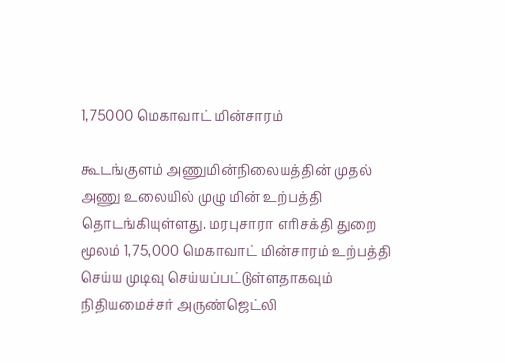1,75000 மெகாவாட் மின்சாரம்

கூடங்குளம் அணுமின்நிலையத்தின் முதல் அணு உலையில் முழு மின் உற்பத்தி தொடங்கியுள்ளது. மரபுசாரா எரிசக்தி துறை மூலம் 1,75,000 மெகாவாட் மின்சாரம் உற்பத்தி செய்ய முடிவு செய்யப்பட்டுள்ளதாகவும் நிதியமைச்சர் அருண்ஜெட்லி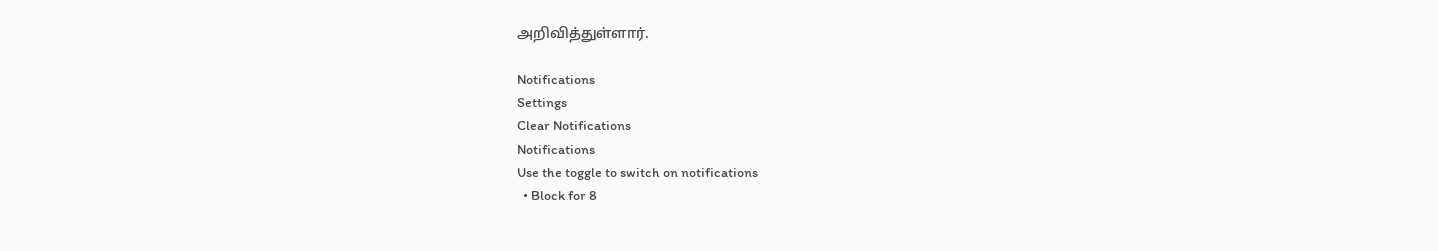அறிவித்துள்ளார்.

Notifications
Settings
Clear Notifications
Notifications
Use the toggle to switch on notifications
  • Block for 8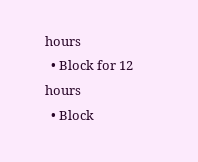hours
  • Block for 12 hours
  • Block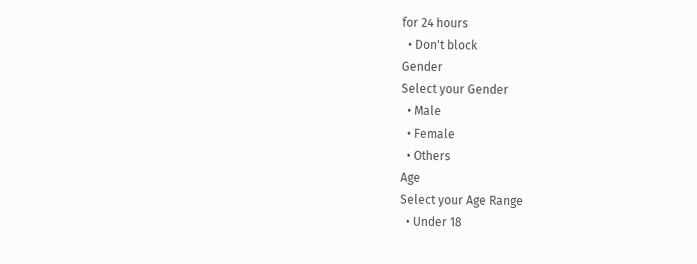for 24 hours
  • Don't block
Gender
Select your Gender
  • Male
  • Female
  • Others
Age
Select your Age Range
  • Under 18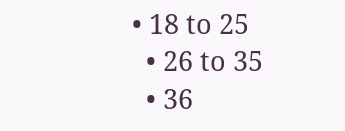• 18 to 25
  • 26 to 35
  • 36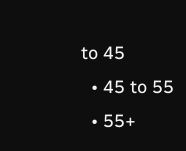to 45
  • 45 to 55
  • 55+